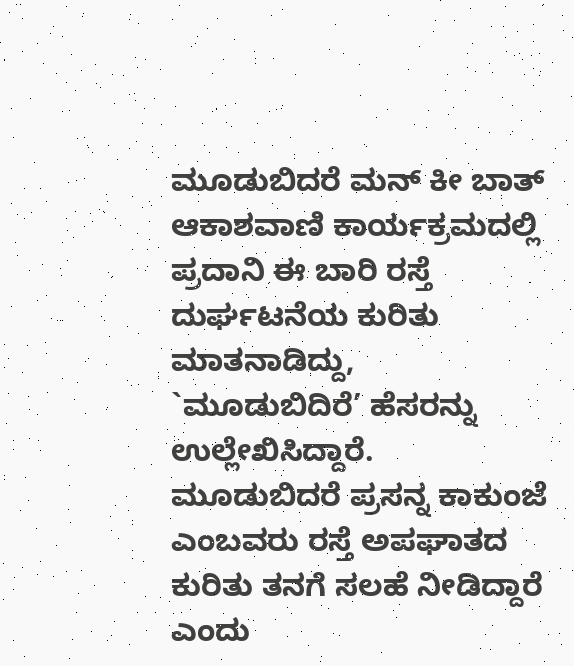ಮೂಡುಬಿದರೆ ಮನ್ ಕೀ ಬಾತ್ ಆಕಾಶವಾಣಿ ಕಾರ್ಯಕ್ರಮದಲ್ಲಿ ಪ್ರದಾನಿ ಈ ಬಾರಿ ರಸ್ತೆ ದುರ್ಘಟನೆಯ ಕುರಿತು ಮಾತನಾಡಿದ್ದು, `ಮೂಡುಬಿದಿರೆ’ ಹೆಸರನ್ನು ಉಲ್ಲೇಖಿಸಿದ್ದಾರೆ. ಮೂಡುಬಿದರೆ ಪ್ರಸನ್ನ ಕಾಕುಂಜೆ ಎಂಬವರು ರಸ್ತೆ ಅಪಘಾತದ ಕುರಿತು ತನಗೆ ಸಲಹೆ ನೀಡಿದ್ದಾರೆ ಎಂದು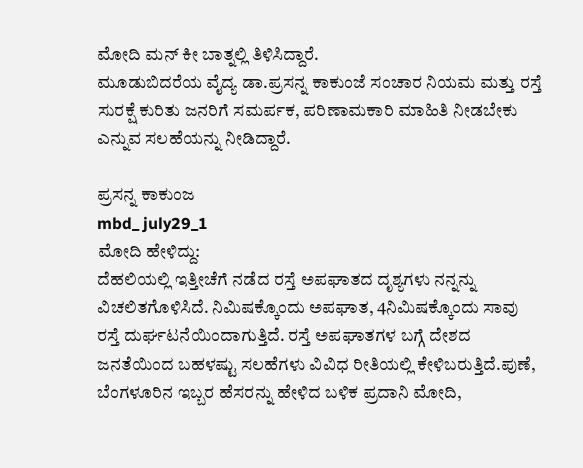ಮೋದಿ ಮನ್ ಕೀ ಬಾತ್ನಲ್ಲಿ ತಿಳಿಸಿದ್ದಾರೆ.
ಮೂಡುಬಿದರೆಯ ವೈದ್ಯ ಡಾ.ಪ್ರಸನ್ನ ಕಾಕುಂಜೆ ಸಂಚಾರ ನಿಯಮ ಮತ್ತು ರಸ್ತೆ ಸುರಕ್ಷೆ ಕುರಿತು ಜನರಿಗೆ ಸಮರ್ಪಕ, ಪರಿಣಾಮಕಾರಿ ಮಾಹಿತಿ ನೀಡಬೇಕು ಎನ್ನುವ ಸಲಹೆಯನ್ನು ನೀಡಿದ್ದಾರೆ.

ಪ್ರಸನ್ನ ಕಾಕುಂಜ
mbd_ july29_1
ಮೋದಿ ಹೇಳಿದ್ದು:
ದೆಹಲಿಯಲ್ಲಿ ಇತ್ತೀಚೆಗೆ ನಡೆದ ರಸ್ತೆ ಅಪಘಾತದ ದೃಶ್ಯಗಳು ನನ್ನನ್ನು ವಿಚಲಿತಗೊಳಿಸಿದೆ. ನಿಮಿಷಕ್ಕೊಂದು ಅಪಘಾತ, 4ನಿಮಿಷಕ್ಕೊಂದು ಸಾವು ರಸ್ತೆ ದುರ್ಘಟನೆಯಿಂದಾಗುತ್ತಿದೆ. ರಸ್ತೆ ಅಪಘಾತಗಳ ಬಗ್ಗೆ ದೇಶದ ಜನತೆಯಿಂದ ಬಹಳಷ್ಟು ಸಲಹೆಗಳು ವಿವಿಧ ರೀತಿಯಲ್ಲಿ ಕೇಳಿಬರುತ್ತಿದೆ.ಪುಣೆ, ಬೆಂಗಳೂರಿನ ಇಬ್ಬರ ಹೆಸರನ್ನು ಹೇಳಿದ ಬಳಿಕ ಪ್ರದಾನಿ ಮೋದಿ,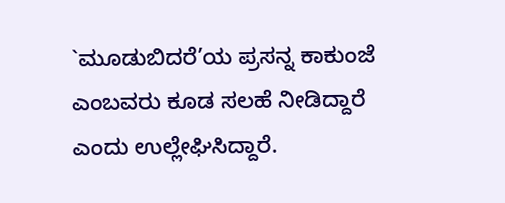`ಮೂಡುಬಿದರೆ’ಯ ಪ್ರಸನ್ನ ಕಾಕುಂಜೆ ಎಂಬವರು ಕೂಡ ಸಲಹೆ ನೀಡಿದ್ದಾರೆ ಎಂದು ಉಲ್ಲೇಘಿಸಿದ್ದಾರೆ.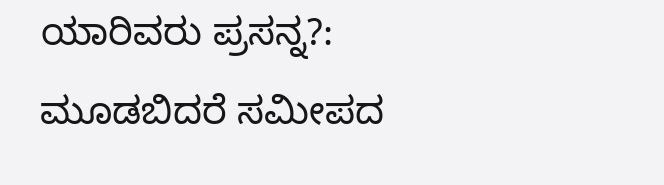ಯಾರಿವರು ಪ್ರಸನ್ನ?:
ಮೂಡಬಿದರೆ ಸಮೀಪದ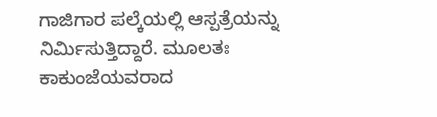ಗಾಜಿಗಾರ ಪಲ್ಕೆಯಲ್ಲಿ ಆಸ್ಪತ್ರೆಯನ್ನು ನಿರ್ಮಿಸುತ್ತಿದ್ದಾರೆ. ಮೂಲತಃ ಕಾಕುಂಜೆಯವರಾದ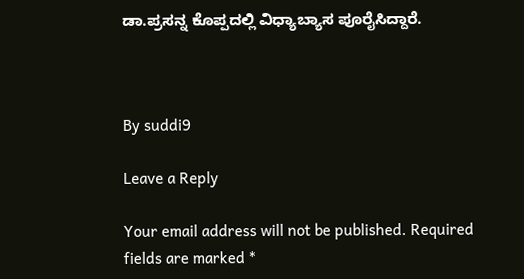ಡಾ.ಪ್ರಸನ್ನ ಕೊಪ್ಪದಲ್ಲಿ ವಿಧ್ಯಾಬ್ಯಾಸ ಪೂರೈಸಿದ್ದಾರೆ.



By suddi9

Leave a Reply

Your email address will not be published. Required fields are marked *